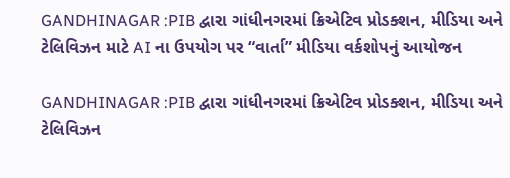GANDHINAGAR :PIB દ્વારા ગાંધીનગરમાં ક્રિએટિવ પ્રોડક્શન, મીડિયા અને ટેલિવિઝન માટે AI ના ઉપયોગ પર “વાર્તા” મીડિયા વર્કશોપનું આયોજન

GANDHINAGAR :PIB દ્વારા ગાંધીનગરમાં ક્રિએટિવ પ્રોડક્શન, મીડિયા અને ટેલિવિઝન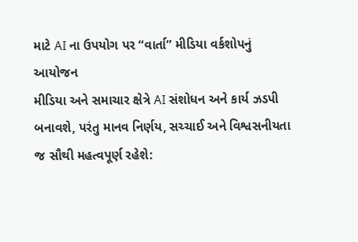માટે AI ના ઉપયોગ પર “વાર્તા” મીડિયા વર્કશોપનું આયોજન
મીડિયા અને સમાચાર ક્ષેત્રે AI સંશોધન અને કાર્ય ઝડપી બનાવશે, પરંતુ માનવ નિર્ણય, સચ્ચાઈ અને વિશ્વસનીયતા જ સૌથી મહત્વપૂર્ણ રહેશે: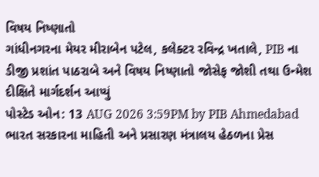વિષય નિષ્ણાતો
ગાંધીનગરના મેયર મીરાબેન પટેલ, કલેક્ટર રવિન્દ્ર ખતાલે, PIB ના ડીજી પ્રશાંત પાઠરાબે અને વિષય નિષ્ણાતો જોસેફ જોશી તથા ઉન્મેશ દીક્ષિતે માર્ગદર્શન આપ્યું
પોસ્ટેડ ઓન: 13 AUG 2026 3:59PM by PIB Ahmedabad
ભારત સરકારના માહિતી અને પ્રસારણ મંત્રાલય હેઠળના પ્રેસ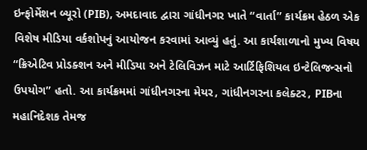ઇન્ફોર્મેશન બ્યૂરો (PIB), અમદાવાદ દ્વારા ગાંધીનગર ખાતે “વાર્તા” કાર્યક્રમ હેઠળ એક વિશેષ મીડિયા વર્કશોપનું આયોજન કરવામાં આવ્યું હતું. આ કાર્યશાળાનો મુખ્ય વિષય “ક્રિએટિવ પ્રોડક્શન અને મીડિયા અને ટેલિવિઝન માટે આર્ટિફિશિયલ ઇન્ટેલિજન્સનો ઉપયોગ” હતો. આ કાર્યક્રમમાં ગાંધીનગરના મેયર, ગાંધીનગરના કલેક્ટર, PIBના મહાનિદેશક તેમજ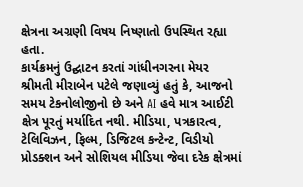ક્ષેત્રના અગ્રણી વિષય નિષ્ણાતો ઉપસ્થિત રહ્યા હતા.
કાર્યક્રમનું ઉદ્ઘાટન કરતાં ગાંધીનગરના મેયર શ્રીમતી મીરાબેન પટેલે જણાવ્યું હતું કે, આજનો સમય ટેકનોલોજીનો છે અને AI હવે માત્ર આઈટી ક્ષેત્ર પૂરતું મર્યાદિત નથી. મીડિયા, પત્રકારત્વ, ટેલિવિઝન, ફિલ્મ, ડિજિટલ કન્ટેન્ટ, વિડીયો પ્રોડક્શન અને સોશિયલ મીડિયા જેવા દરેક ક્ષેત્રમાં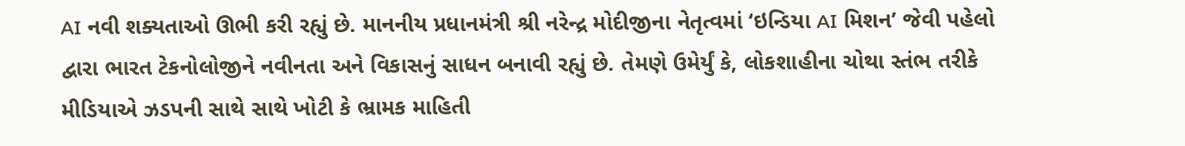AI નવી શક્યતાઓ ઊભી કરી રહ્યું છે. માનનીય પ્રધાનમંત્રી શ્રી નરેન્દ્ર મોદીજીના નેતૃત્વમાં ‘ઇન્ડિયા AI મિશન’ જેવી પહેલો દ્વારા ભારત ટેકનોલોજીને નવીનતા અને વિકાસનું સાધન બનાવી રહ્યું છે. તેમણે ઉમેર્યું કે, લોકશાહીના ચોથા સ્તંભ તરીકે મીડિયાએ ઝડપની સાથે સાથે ખોટી કે ભ્રામક માહિતી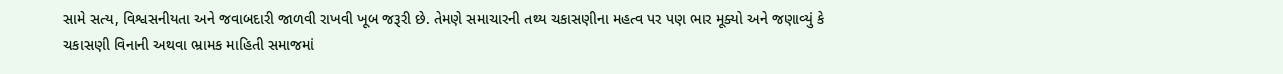સામે સત્ય, વિશ્વસનીયતા અને જવાબદારી જાળવી રાખવી ખૂબ જરૂરી છે. તેમણે સમાચારની તથ્ય ચકાસણીના મહત્વ પર પણ ભાર મૂક્યો અને જણાવ્યું કે ચકાસણી વિનાની અથવા ભ્રામક માહિતી સમાજમાં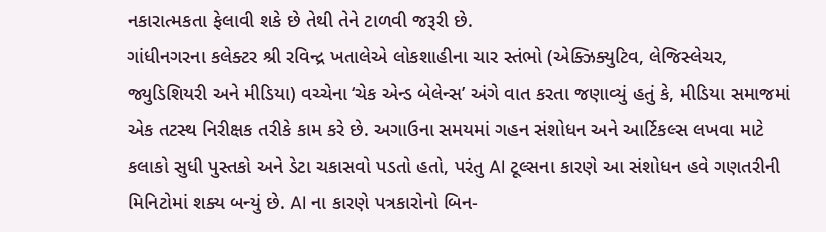નકારાત્મકતા ફેલાવી શકે છે તેથી તેને ટાળવી જરૂરી છે.
ગાંધીનગરના કલેક્ટર શ્રી રવિન્દ્ર ખતાલેએ લોકશાહીના ચાર સ્તંભો (એક્ઝિક્યુટિવ, લેજિસ્લેચર, જ્યુડિશિયરી અને મીડિયા) વચ્ચેના ‘ચેક એન્ડ બેલેન્સ’ અંગે વાત કરતા જણાવ્યું હતું કે, મીડિયા સમાજમાં એક તટસ્થ નિરીક્ષક તરીકે કામ કરે છે. અગાઉના સમયમાં ગહન સંશોધન અને આર્ટિકલ્સ લખવા માટે કલાકો સુધી પુસ્તકો અને ડેટા ચકાસવો પડતો હતો, પરંતુ AI ટૂલ્સના કારણે આ સંશોધન હવે ગણતરીની મિનિટોમાં શક્ય બન્યું છે. AI ના કારણે પત્રકારોનો બિન-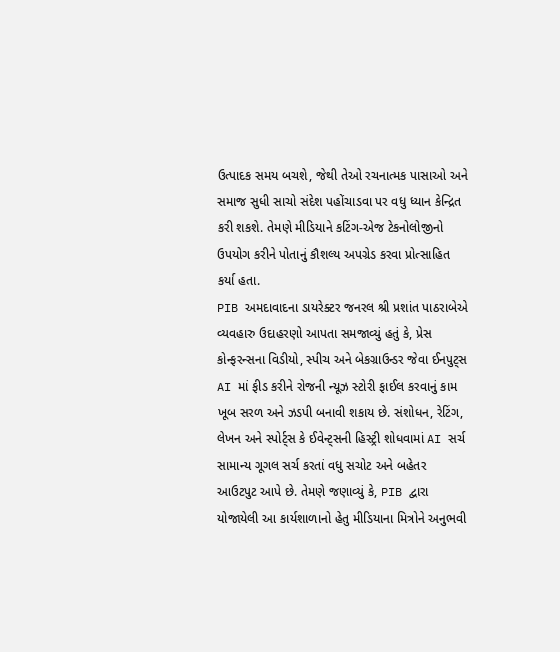ઉત્પાદક સમય બચશે, જેથી તેઓ રચનાત્મક પાસાઓ અને સમાજ સુધી સાચો સંદેશ પહોંચાડવા પર વધુ ધ્યાન કેન્દ્રિત કરી શકશે. તેમણે મીડિયાને કટિંગ-એજ ટેકનોલોજીનો ઉપયોગ કરીને પોતાનું કૌશલ્ય અપગ્રેડ કરવા પ્રોત્સાહિત કર્યા હતા.
PIB અમદાવાદના ડાયરેક્ટર જનરલ શ્રી પ્રશાંત પાઠરાબેએ વ્યવહારુ ઉદાહરણો આપતા સમજાવ્યું હતું કે, પ્રેસ કોન્ફરન્સના વિડીયો, સ્પીચ અને બેકગ્રાઉન્ડર જેવા ઈનપુટ્સ AI માં ફીડ કરીને રોજની ન્યૂઝ સ્ટોરી ફાઈલ કરવાનું કામ ખૂબ સરળ અને ઝડપી બનાવી શકાય છે. સંશોધન, રેટિંગ, લેખન અને સ્પોર્ટ્સ કે ઈવેન્ટ્સની હિસ્ટ્રી શોધવામાં AI સર્ચ સામાન્ય ગૂગલ સર્ચ કરતાં વધુ સચોટ અને બહેતર આઉટપુટ આપે છે. તેમણે જણાવ્યું કે, PIB દ્વારા યોજાયેલી આ કાર્યશાળાનો હેતુ મીડિયાના મિત્રોને અનુભવી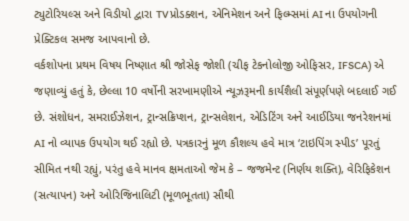ટ્યુટોરિયલ્સ અને વિડીયો દ્વારા TV પ્રોડક્શન, એનિમેશન અને ફિલ્મ્સમાં AI ના ઉપયોગની પ્રેક્ટિકલ સમજ આપવાનો છે.
વર્કશોપના પ્રથમ વિષય નિષ્ણાત શ્રી જોસેફ જોશી (ચીફ ટેકનોલોજી ઓફિસર, IFSCA) એ જણાવ્યું હતું કે, છેલ્લા 10 વર્ષોની સરખામણીએ ન્યૂઝરૂમની કાર્યશૈલી સંપૂર્ણપણે બદલાઈ ગઈ છે. સંશોધન, સમરાઈઝેશન, ટ્રાન્સક્રિપ્શન, ટ્રાન્સલેશન, એડિટિંગ અને આઈડિયા જનરેશનમાં AI નો વ્યાપક ઉપયોગ થઈ રહ્યો છે. પત્રકારનું મૂળ કૌશલ્ય હવે માત્ર ‘ટાઇપિંગ સ્પીડ’ પૂરતું સીમિત નથી રહ્યું, પરંતુ હવે માનવ ક્ષમતાઓ જેમ કે – જજમેન્ટ (નિર્ણય શક્તિ), વેરિફિકેશન (સત્યાપન) અને ઓરિજિનાલિટી (મૂળભૂતતા) સૌથી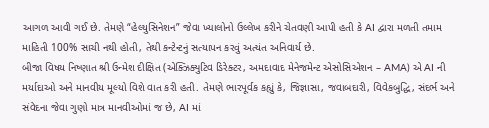આગળ આવી ગઈ છે. તેમણે “હેલ્યુસિનેશન” જેવા ખ્યાલોનો ઉલ્લેખ કરીને ચેતવણી આપી હતી કે AI દ્વારા મળતી તમામ માહિતી 100% સાચી નથી હોતી, તેથી કન્ટેન્ટનું સત્યાપન કરવું અત્યંત અનિવાર્ય છે.
બીજા વિષય નિષ્ણાત શ્રી ઉન્મેશ દીક્ષિત (એક્ઝિક્યુટિવ ડિરેક્ટર, અમદાવાદ મેનેજમેન્ટ એસોસિએશન – AMA) એ AI ની મર્યાદાઓ અને માનવીય મૂલ્યો વિશે વાત કરી હતી. તેમણે ભારપૂર્વક કહ્યું કે, જિજ્ઞાસા, જવાબદારી, વિવેકબુદ્ધિ, સંદર્ભ અને સંવેદના જેવા ગુણો માત્ર માનવીઓમાં જ છે, AI માં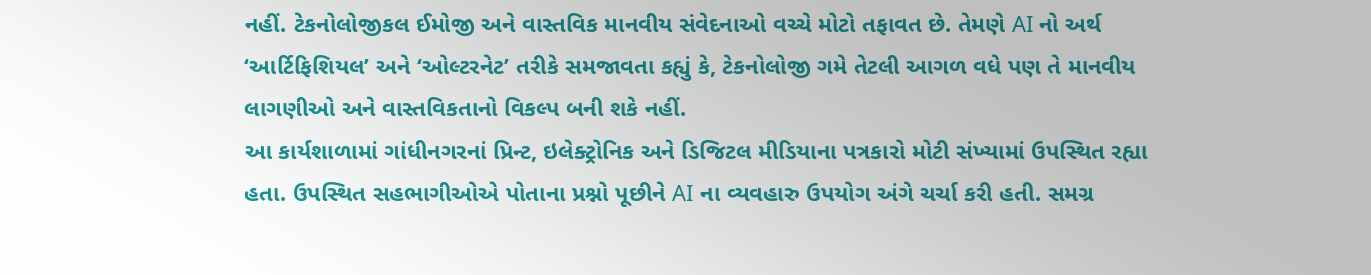નહીં. ટેકનોલોજીકલ ઈમોજી અને વાસ્તવિક માનવીય સંવેદનાઓ વચ્ચે મોટો તફાવત છે. તેમણે AI નો અર્થ ‘આર્ટિફિશિયલ’ અને ‘ઓલ્ટરનેટ’ તરીકે સમજાવતા કહ્યું કે, ટેકનોલોજી ગમે તેટલી આગળ વધે પણ તે માનવીય લાગણીઓ અને વાસ્તવિકતાનો વિકલ્પ બની શકે નહીં.
આ કાર્યશાળામાં ગાંધીનગરનાં પ્રિન્ટ, ઇલેક્ટ્રોનિક અને ડિજિટલ મીડિયાના પત્રકારો મોટી સંખ્યામાં ઉપસ્થિત રહ્યા હતા. ઉપસ્થિત સહભાગીઓએ પોતાના પ્રશ્નો પૂછીને AI ના વ્યવહારુ ઉપયોગ અંગે ચર્ચા કરી હતી. સમગ્ર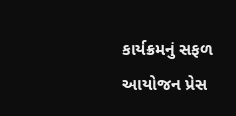કાર્યક્રમનું સફળ આયોજન પ્રેસ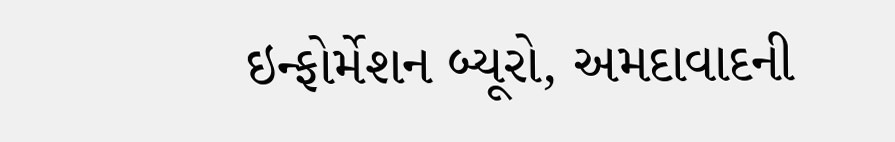ઇન્ફોર્મેશન બ્યૂરો, અમદાવાદની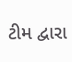ટીમ દ્વારા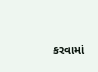કરવામાં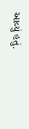આવ્યું હતું.